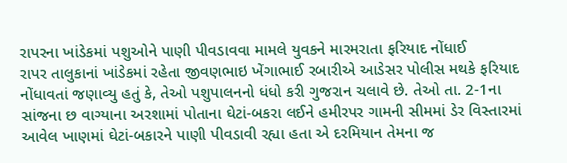રાપરના ખાંડેકમાં પશુઓને પાણી પીવડાવવા મામલે યુવકને મારમરાતા ફરિયાદ નોંધાઈ
રાપર તાલુકાનાં ખાંડેકમાં રહેતા જીવણભાઇ ખેંગાભાઈ રબારીએ આડેસર પોલીસ મથકે ફરિયાદ નોંધાવતાં જણાવ્યુ હતું કે, તેઓ પશુપાલનનો ધંધો કરી ગુજરાન ચલાવે છે. તેઓ તા. 2-1ના સાંજના છ વાગ્યાના અરશામાં પોતાના ઘેટાં-બકરા લઈને હમીરપર ગામની સીમમાં ડેર વિસ્તારમાં આવેલ ખાણમાં ઘેટાં-બકારને પાણી પીવડાવી રહ્યા હતા એ દરમિયાન તેમના જ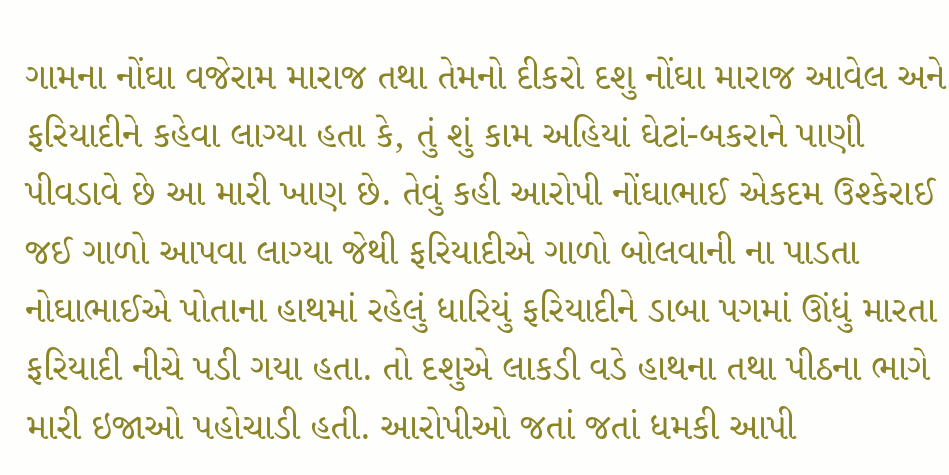ગામના નોંઘા વજેરામ મારાજ તથા તેમનો દીકરો દશુ નોંઘા મારાજ આવેલ અને ફરિયાદીને કહેવા લાગ્યા હતા કે, તું શું કામ અહિયાં ઘેટાં-બકરાને પાણી પીવડાવે છે આ મારી ખાણ છે. તેવું કહી આરોપી નોંઘાભાઈ એકદમ ઉશ્કેરાઈ જઈ ગાળો આપવા લાગ્યા જેથી ફરિયાદીએ ગાળો બોલવાની ના પાડતા નોઘાભાઈએ પોતાના હાથમાં રહેલું ધારિયું ફરિયાદીને ડાબા પગમાં ઊંધું મારતા ફરિયાદી નીચે પડી ગયા હતા. તો દશુએ લાકડી વડે હાથના તથા પીઠના ભાગે મારી ઇજાઓ પહોચાડી હતી. આરોપીઓ જતાં જતાં ધમકી આપી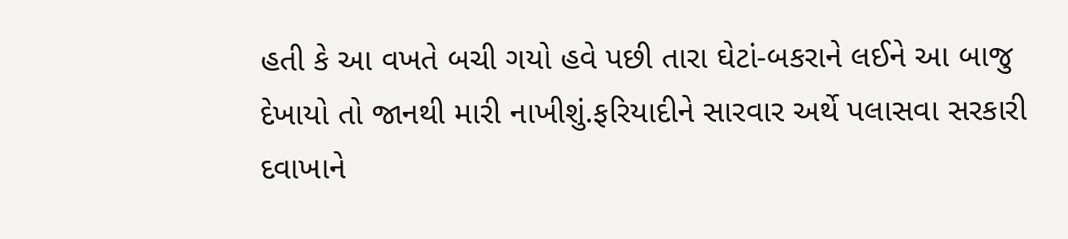હતી કે આ વખતે બચી ગયો હવે પછી તારા ઘેટાં-બકરાને લઈને આ બાજુ દેખાયો તો જાનથી મારી નાખીશું.ફરિયાદીને સારવાર અર્થે પલાસવા સરકારી દવાખાને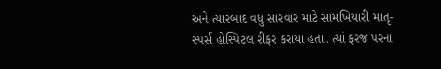અને ત્યારબાદ વધુ સારવાર માટે સામખિયારી માતૃ-સ્પર્સ હોસ્પિટલ રીફર કરાયા હતા. ત્યાં ફરજ પરના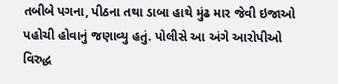તબીબે પગના, પીઠના તથા ડાબા હાથે મુંઢ માર જેવી ઇજાઓ પહોચી હોવાનું જણાવ્યુ હતું. પોલીસે આ અંગે આરોપીઓ વિરુદ્ધ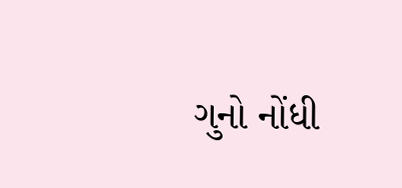ગુનો નોંધી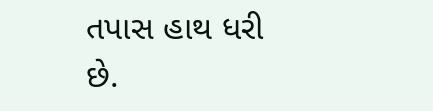તપાસ હાથ ધરી છે.